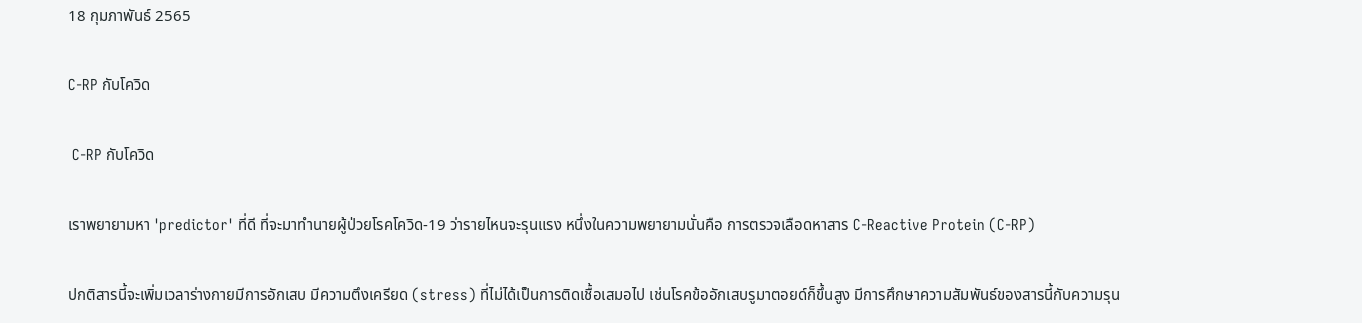18 กุมภาพันธ์ 2565

C-RP กับโควิด

 C-RP กับโควิด

เราพยายามหา 'predictor' ที่ดี ที่จะมาทำนายผู้ป่วยโรคโควิด-19 ว่ารายไหนจะรุนแรง หนึ่งในความพยายามนั่นคือ การตรวจเลือดหาสาร C-Reactive Protein (C-RP)

ปกติสารนี้จะเพิ่มเวลาร่างกายมีการอักเสบ มีความตึงเครียด (stress) ที่ไม่ได้เป็นการติดเชื้อเสมอไป เช่นโรคข้ออักเสบรูมาตอยด์ก็ขึ้นสูง มีการศึกษาความสัมพันธ์ของสารนี้กับความรุน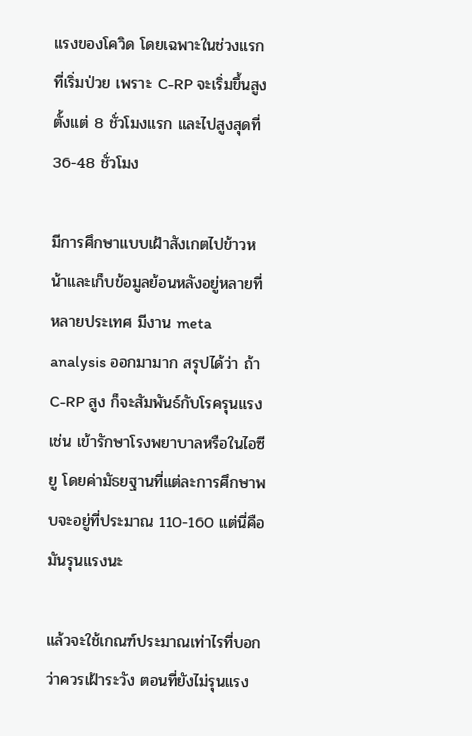แรงของโควิด โดยเฉพาะในช่วงแรกที่เริ่มป่วย เพราะ C-RP จะเริ่มขึ้นสูงตั้งแต่ 8 ชั่วโมงแรก และไปสูงสุดที่ 36-48 ชั่วโมง

มีการศึกษาแบบเฝ้าสังเกตไปข้าวหน้าและเก็บข้อมูลย้อนหลังอยู่หลายที่ หลายประเทศ มีงาน meta analysis ออกมามาก สรุปได้ว่า ถ้า C-RP สูง ก็จะสัมพันธ์กับโรครุนแรงเช่น เข้ารักษาโรงพยาบาลหรือในไอซียู โดยค่ามัธยฐานที่แต่ละการศึกษาพบจะอยู่ที่ประมาณ 110-160 แต่นี่คือ มันรุนแรงนะ

แล้วจะใช้เกณฑ์ประมาณเท่าไรที่บอกว่าควรเฝ้าระวัง ตอนที่ยังไม่รุนแรง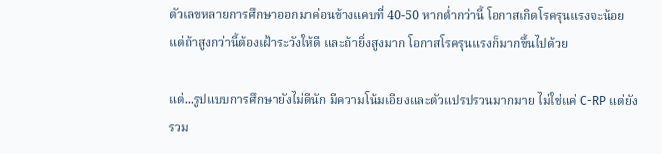ตัวเลขหลายการศึกษาออกมาค่อนข้างแคบที่ 40-50 หากต่ำกว่านี้ โอกาสเกิดโรครุนแรงจะน้อย แต่ถ้าสูงกว่านี้ต้องเฝ้าระวังให้ดี และถ้ายิ่งสูงมาก โอกาสโรครุนแรงก็มากขึ้นไปด้วย

แต่...รูปแบบการศึกษายังไม่ดีนัก มีความโน้มเอียงและตัวแปรปรวนมากมาย ไม่ใช่แค่ C-RP แต่ยังรวม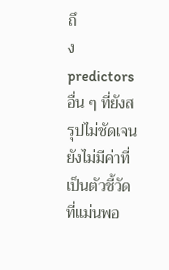ถึ
ง predictors อื่น ๆ ที่ยังสรุปไม่ชัดเจนยังไม่มีค่าที่เป็นตัวชี้วัดที่แม่นพอ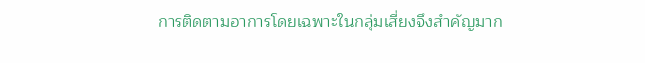การติดตามอาการโดยเฉพาะในกลุ่มเสี่ยงจึงสำคัญมาก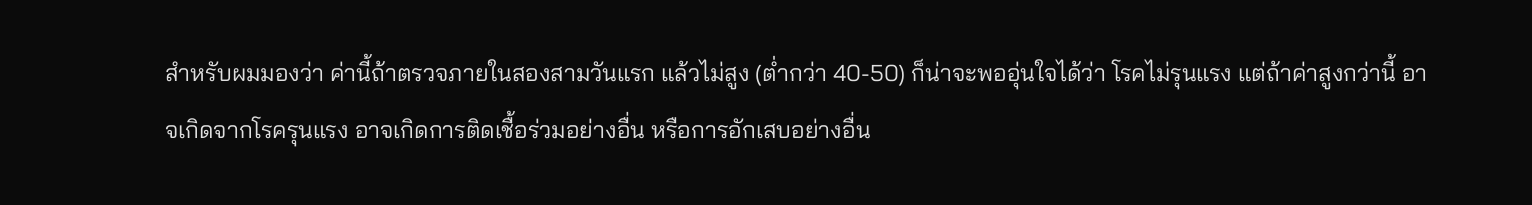สำหรับผมมองว่า ค่านี้ถ้าตรวจภายในสองสามวันแรก แล้วไม่สูง (ต่ำกว่า 40-50) ก็น่าจะพออุ่นใจได้ว่า โรคไม่รุนแรง แต่ถ้าค่าสูงกว่านี้ อาจเกิดจากโรครุนแรง อาจเกิดการติดเชื้อร่วมอย่างอื่น หรือการอักเสบอย่างอื่น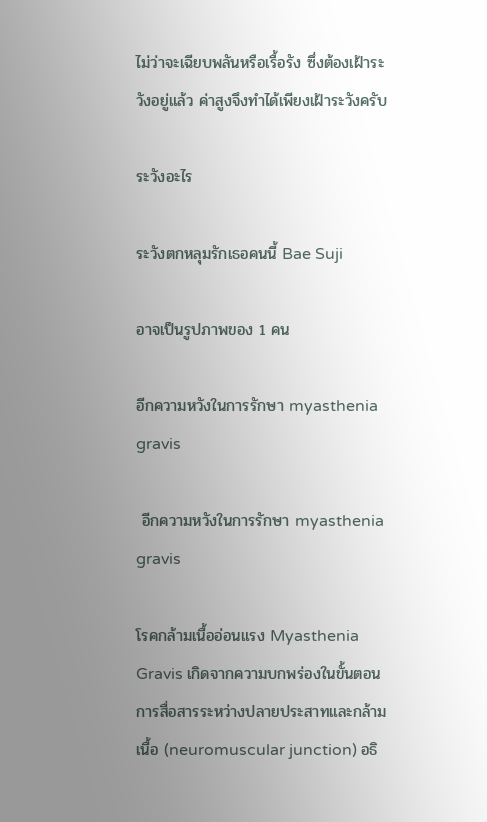ไม่ว่าจะเฉียบพลันหรือเรื้อรัง ซึ่งต้องเฝ้าระวังอยู่แล้ว ค่าสูงจึงทำได้เพียงเฝ้าระวังครับ

ระวังอะไร

ระวังตกหลุมรักเธอคนนี้ Bae Suji

อาจเป็นรูปภาพของ 1 คน

อีกความหวังในการรักษา myasthenia gravis

 อีกความหวังในการรักษา myasthenia gravis

โรคกล้ามเนื้ออ่อนแรง Myasthenia Gravis เกิดจากความบกพร่องในขั้นตอนการสื่อสารระหว่างปลายประสาทและกล้ามเนื้อ (neuromuscular junction) อธิ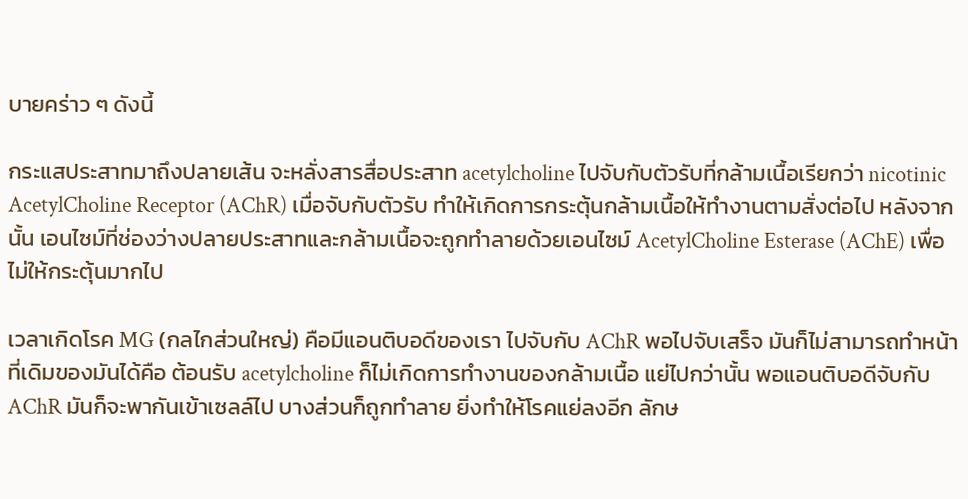บายคร่าว ๆ ดังนี้

กระแสประสาทมาถึงปลายเส้น จะหลั่งสารสื่อประสาท acetylcholine ไปจับกับตัวรับที่กล้ามเนื้อเรียกว่า nicotinic AcetylCholine Receptor (AChR) เมื่อจับกับตัวรับ ทำให้เกิดการกระตุ้นกล้ามเนื้อให้ทำงานตามสั่งต่อไป หลังจากนั้น เอนไซม์ที่ช่องว่างปลายประสาทและกล้ามเนื้อจะถูกทำลายด้วยเอนไซม์ AcetylCholine Esterase (AChE) เพื่อไม่ให้กระตุ้นมากไป

เวลาเกิดโรค MG (กลไกส่วนใหญ่) คือมีแอนติบอดีของเรา ไปจับกับ AChR พอไปจับเสร็จ มันก็ไม่สามารถทำหน้าที่เดิมของมันได้คือ ต้อนรับ acetylcholine ก็ไม่เกิดการทำงานของกล้ามเนื้อ แย่ไปกว่านั้น พอแอนติบอดีจับกับ AChR มันก็จะพากันเข้าเซลล์ไป บางส่วนก็ถูกทำลาย ยิ่งทำให้โรคแย่ลงอีก ลักษ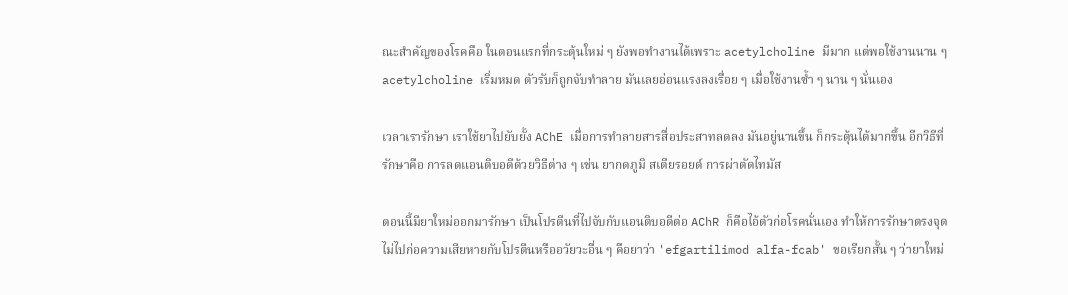ณะสำคัญของโรคคือ ในตอนแรกที่กระตุ้นใหม่ ๆ ยังพอทำงานได้เพราะ acetylcholine มีมาก แต่พอใช้งานนาน ๆ acetylcholine เริ่มหมด ตัวรับก็ถูกจับทำลาย มันเลยอ่อนแรงลงเรื่อย ๆ เมื่อใช้งานซ้ำ ๆ นาน ๆ นั่นเอง

เวลาเรารักษา เราใช้ยาไปยับยั้ง AChE เมื่อการทำลายสารสื่อประสาทลดลง มันอยู่นานขึ้น ก็กระตุ้นได้มากขึ้น อีกวิธีที่รักษาคือ การลดแอนติบอดีด้วยวิธีต่าง ๆ เช่น ยากดภูมิ สเตียรอยด์ การผ่าตัดไทมัส

ตอนนี้มียาใหม่ออกมารักษา เป็นโปรตีนที่ไปจับกับแอนติบอดีต่อ AChR ก็คือไอ้ตัวก่อโรคนั่นเอง ทำให้การรักษาตรงจุด ไม่ไปก่อความเสียหายกับโปรตีนหรืออวัยวะอื่น ๆ คือยาว่า 'efgartilimod alfa-fcab' ขอเรียกสั้น ๆ ว่ายาใหม่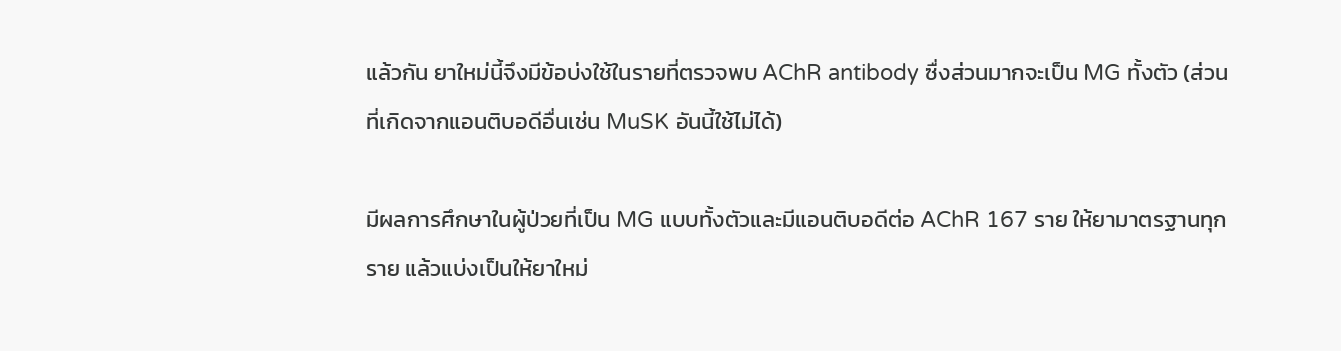แล้วกัน ยาใหม่นี้จึงมีข้อบ่งใช้ในรายที่ตรวจพบ AChR antibody ซื่งส่วนมากจะเป็น MG ทั้งตัว (ส่วนที่เกิดจากแอนติบอดีอื่นเช่น MuSK อันนี้ใช้ไม่ได้)

มีผลการศึกษาในผู้ป่วยที่เป็น MG แบบทั้งตัวและมีแอนติบอดีต่อ AChR 167 ราย ให้ยามาตรฐานทุกราย แล้วแบ่งเป็นให้ยาใหม่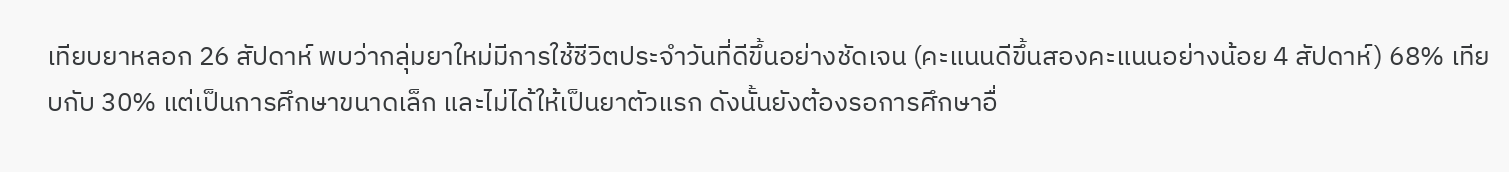เทียบยาหลอก 26 สัปดาห์ พบว่ากลุ่มยาใหม่มีการใช้ชีวิตประจำวันที่ดีขึ้นอย่างชัดเจน (คะแนนดีขึ้นสองคะแนนอย่างน้อย 4 สัปดาห์) 68% เทียบกับ 30% แต่เป็นการศึกษาขนาดเล็ก และไม่ได้ให้เป็นยาตัวแรก ดังนั้นยังต้องรอการศึกษาอื่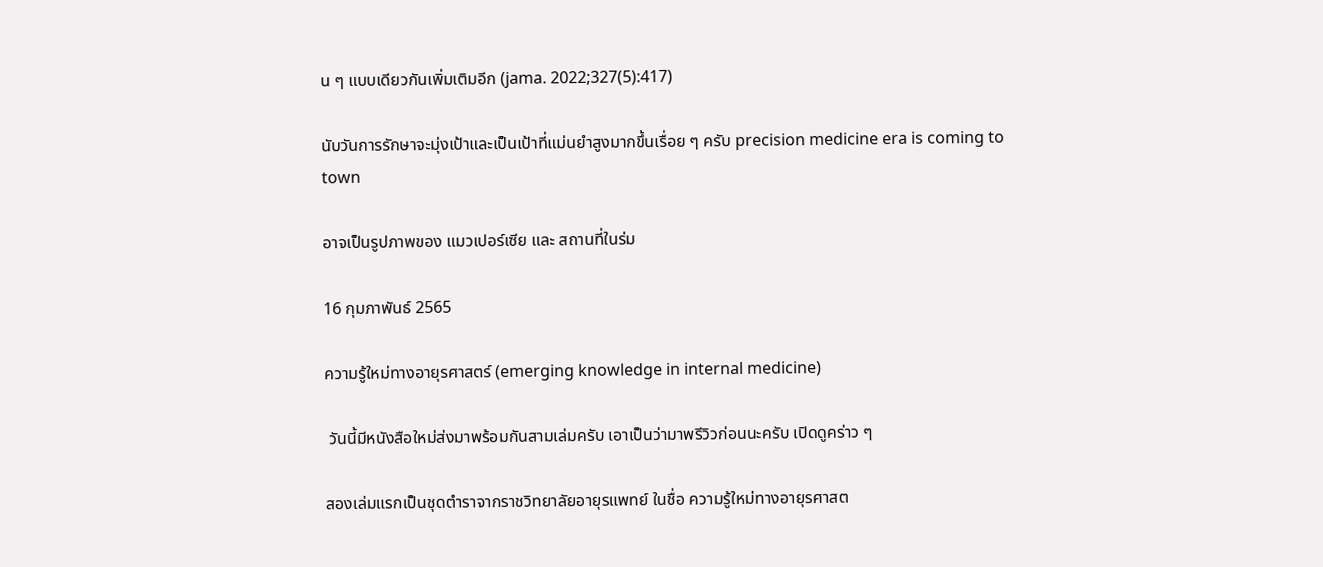น ๆ แบบเดียวกันเพิ่มเติมอีก (jama. 2022;327(5):417)

นับวันการรักษาจะมุ่งเป้าและเป็นเป้าที่แม่นยำสูงมากขึ้นเรื่อย ๆ ครับ precision medicine era is coming to town

อาจเป็นรูปภาพของ แมวเปอร์เซีย และ สถานที่ในร่ม

16 กุมภาพันธ์ 2565

ความรู้ใหม่ทางอายุรศาสตร์ (emerging knowledge in internal medicine)

 วันนี้มีหนังสือใหม่ส่งมาพร้อมกันสามเล่มครับ เอาเป็นว่ามาพรีวิวก่อนนะครับ เปิดดูคร่าว ๆ

สองเล่มแรกเป็นชุดตำราจากราชวิทยาลัยอายุรแพทย์ ในชื่อ ความรู้ใหม่ทางอายุรศาสต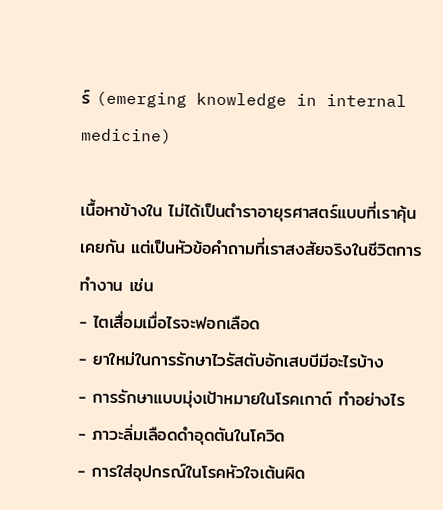ร์ (emerging knowledge in internal medicine)

เนื้อหาข้างใน ไม่ได้เป็นตำราอายุรศาสตร์แบบที่เราคุ้นเคยกัน แต่เป็นหัวข้อคำถามที่เราสงสัยจริงในชีวิตการทำงาน เช่น
- ไตเสื่อมเมื่อไรจะฟอกเลือด
- ยาใหม่ในการรักษาไวรัสตับอักเสบบีมีอะไรบ้าง
- การรักษาแบบมุ่งเป้าหมายในโรคเกาต์ ทำอย่างไร
- ภาวะลิ่มเลือดดำอุดตันในโควิด
- การใส่อุปกรณ์ในโรคหัวใจเต้นผิด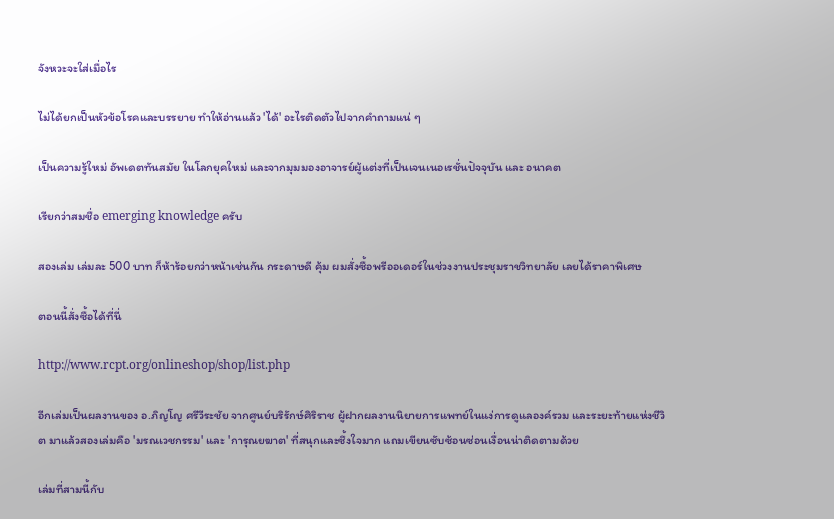จังหวะจะใส่เมื่อไร

ไม่ได้ยกเป็นหัวข้อโรคและบรรยาย ทำให้อ่านแล้ว 'ได้' อะไรติดตัวไปจากคำถามแน่ ๆ

เป็นความรู้ใหม่ อัพเดตทันสมัย ในโลกยุคใหม่ และจากมุมมองอาจารย์ผู้แต่งที่เป็นเจนเนอเรชั่นปัจจุบัน และ อนาคต

เรียกว่าสมชื่อ emerging knowledge ครับ

สองเล่ม เล่มละ 500 บาท ก็ห้าร้อยกว่าหน้าเช่นกัน กระดาษดี คุ้ม ผมสั่งซื้อพรีออเดอร์ในช่วงงานประชุมราชวิทยาลัย เลยได้ราคาพิเศษ

ตอนนี้สั่งซื้อได้ที่นี่

http://www.rcpt.org/onlineshop/shop/list.php

อีกเล่มเป็นผลงานของ อ.ภิญโญ ศรีวีระชัย จากศูนย์บริรักษ์ศิริราช ผู้ฝากผลงานนิยายการแพทย์ในแง่การดูแลองค์รวม และระยะท้ายแห่งชีวิต มาแล้วสองเล่มคือ 'มรณเวชกรรม' และ 'การุณยฆาต' ที่สนุกและซึ้งใจมาก แถมเขียนซับซ้อนซ่อนเงื่อนน่าติดตามด้วย

เล่มที่สามนี้กับ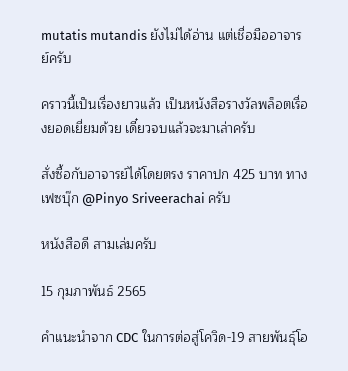mutatis mutandis ยังไม่ได้อ่าน แต่เชื่อมืออาจารย์ครับ

คราวนี้เป็นเรื่องยาวแล้ว เป็นหนังสือรางวัลพล็อตเรื่องยอดเยี่ยมด้วย เดี๋ยวจบแล้วจะมาเล่าครับ

สั่งซื้อกับอาจารย์ได้โดยตรง ราคาปก 425 บาท ทางเฟซบุ๊ก @Pinyo Sriveerachai ครับ

หนังสือดี สามเล่มครับ

15 กุมภาพันธ์ 2565

คำแนะนำจาก CDC ในการต่อสู่โควิด-19 สายพันธุ์โอ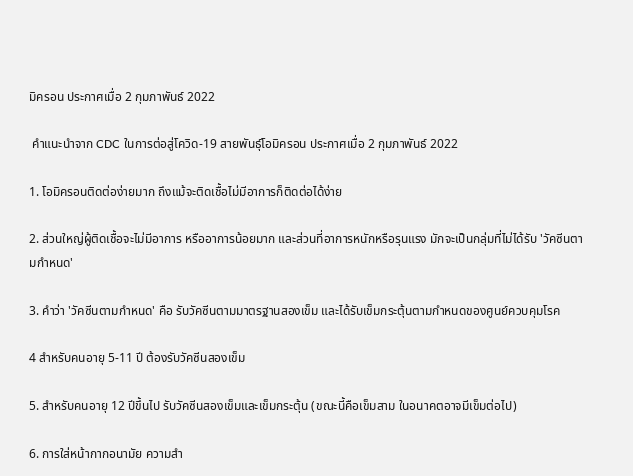มิครอน ประกาศเมื่อ 2 กุมภาพันธ์ 2022

 คำแนะนำจาก CDC ในการต่อสู่โควิด-19 สายพันธุ์โอมิครอน ประกาศเมื่อ 2 กุมภาพันธ์ 2022

1. โอมิครอนติดต่อง่ายมาก ถึงแม้จะติดเชื้อไม่มีอาการก็ติดต่อได้ง่าย

2. ส่วนใหญ่ผู้ติดเชื้อจะไม่มีอาการ หรืออาการน้อยมาก และส่วนที่อาการหนักหรือรุนแรง มักจะเป็นกลุ่มที่ไม่ได้รับ 'วัคซีนตามกำหนด'

3. คำว่า 'วัคซีนตามกำหนด' คือ รับวัคซีนตามมาตรฐานสองเข็ม และได้รับเข็มกระตุ้นตามกำหนดของศูนย์ควบคุมโรค

4 สำหรับคนอายุ 5-11 ปี ต้องรับวัคซีนสองเข็ม

5. สำหรับคนอายุ 12 ปีขึ้นไป รับวัคซีนสองเข็มและเข็มกระตุ้น (ขณะนี้คือเข็มสาม ในอนาคตอาจมีเข็มต่อไป)

6. การใส่หน้ากากอนามัย ความสำ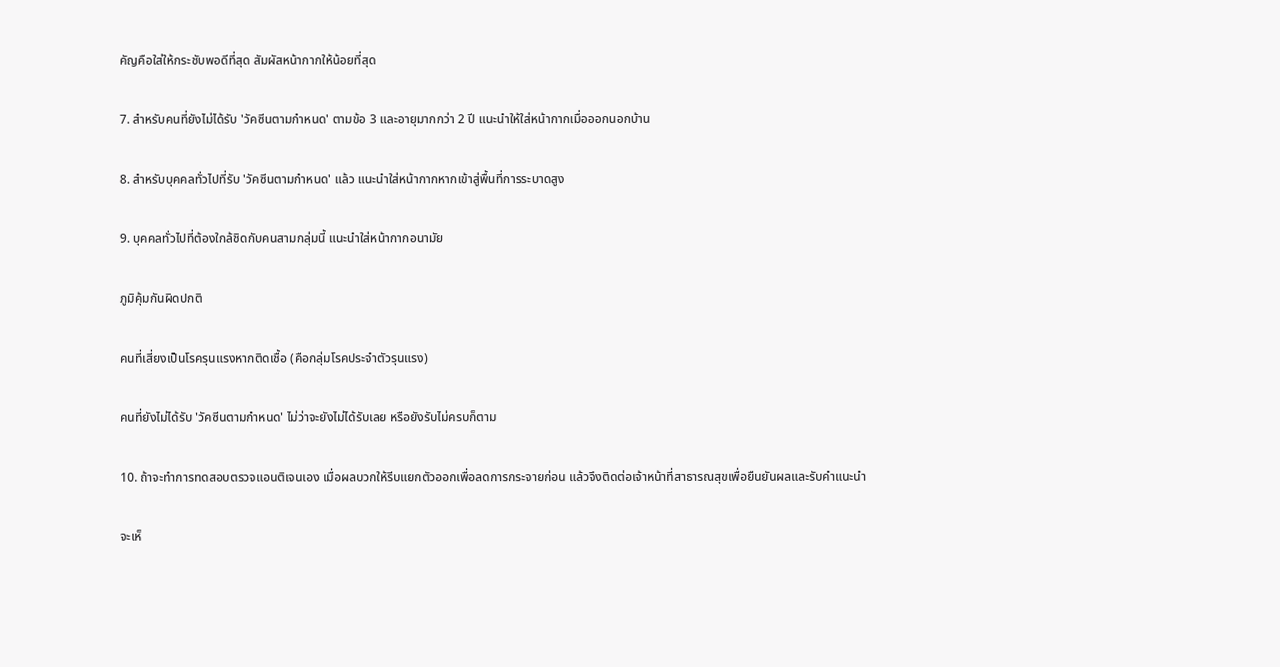คัญคือใส่ให้กระชับพอดีที่สุด สัมผัสหน้ากากให้น้อยที่สุด

7. สำหรับคนที่ยังไม่ได้รับ 'วัคซีนตามกำหนด' ตามข้อ 3 และอายุมากกว่า 2 ปี แนะนำให้ใส่หน้ากากเมื่อออกนอกบ้าน

8. สำหรับบุคคลทั่วไปที่รับ 'วัคซีนตามกำหนด' แล้ว แนะนำใส่หน้ากากหากเข้าสู่พื้นที่การระบาดสูง

9. บุคคลทั่วไปที่ต้องใกล้ชิดกับคนสามกลุ่มนี้ แนะนำใส่หน้ากากอนามัย

ภูมิคุ้มกันผิดปกติ

คนที่เสี่ยงเป็นโรครุนแรงหากติดเชื้อ (คือกลุ่มโรคประจำตัวรุนแรง)

คนที่ยังไม่ได้รับ 'วัคซีนตามกำหนด' ไม่ว่าจะยังไม่ได้รับเลย หรือยังรับไม่ครบก็ตาม

10. ถ้าจะทำการทดสอบตรวจแอนติเจนเอง เมื่อผลบวกให้รีบแยกตัวออกเพื่อลดการกระจายก่อน แล้วจึงติดต่อเจ้าหน้าที่สาธารณสุขเพื่อยืนยันผลและรับคำแนะนำ

จะเห็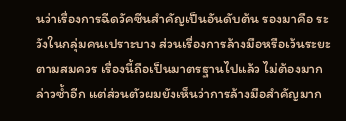นว่าเรื่องการฉีดวัคซีนสำคัญเป็นอันดับต้น รองมาคือ ระวังในกลุ่มคนเปราะบาง ส่วนเรื่องการล้างมือหรือเว้นระยะตามสมควร เรื่องนี้ถือเป็นมาตรฐานไปแล้ว ไม่ต้องมากล่าวซ้ำอีก แต่ส่วนตัวผมยังเห็นว่าการล้างมือสำคัญมาก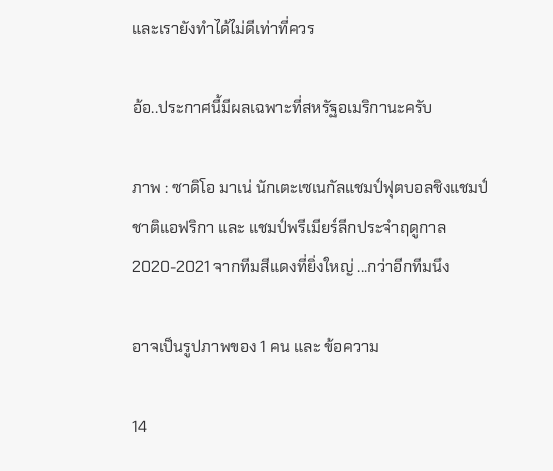และเรายังทำได้ไม่ดีเท่าที่ควร

อ้อ..ประกาศนี้มีผลเฉพาะที่สหรัฐอเมริกานะครับ

ภาพ : ซาดิโอ มาเน่ นักเตะเซเนกัลแชมป์ฟุตบอลชิงแชมป์ชาติแอฟริกา และ แชมป์พรีเมียร์ลีกประจำฤดูกาล 2020-2021 จากทีมสีแดงที่ยิ่งใหญ่ ...กว่าอีกทีมนึง

อาจเป็นรูปภาพของ 1 คน และ ข้อความ

14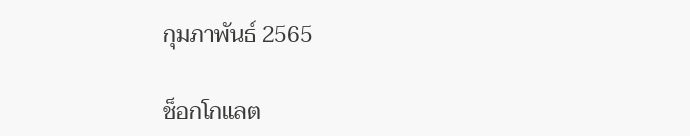กุมภาพันธ์ 2565

ช็อกโกแลต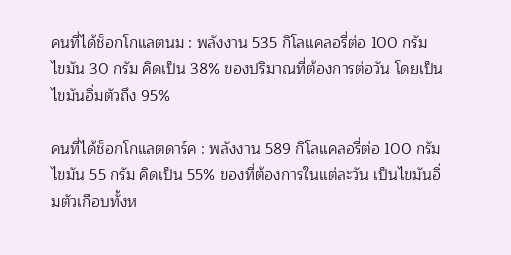คนที่ได้ช็อกโกแลตนม : พลังงาน 535 กิโลแคลอรี่ต่อ 100 กรัม ไขมัน 30 กรัม คิดเป็น 38% ของปริมาณที่ต้องการต่อวัน โดยเป็นไขมันอิ่มตัวถึง 95%

คนที่ได้ช็อกโกแลตดาร์ค : พลังงาน 589 กิโลแคลอรี่ต่อ 100 กรัม ไขมัน 55 กรัม คิดเป็น 55% ของที่ต้องการในแต่ละวัน เป็นไขมันอิ่มตัวเกือบทั้งห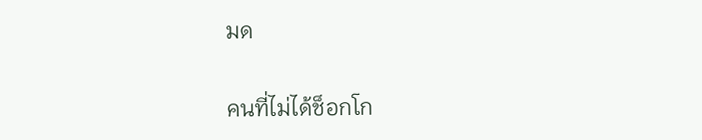มด

คนที่ไม่ได้ช็อกโก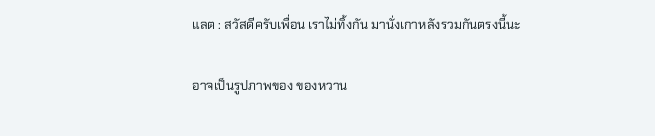แลต : สวัสดีครับเพื่อน เราไม่ทิ้งกัน มานั่งเกาหลังรวมกันตรงนี้นะ

อาจเป็นรูปภาพของ ของหวาน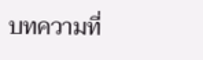บทความที่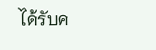ได้รับค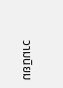วามนิยม